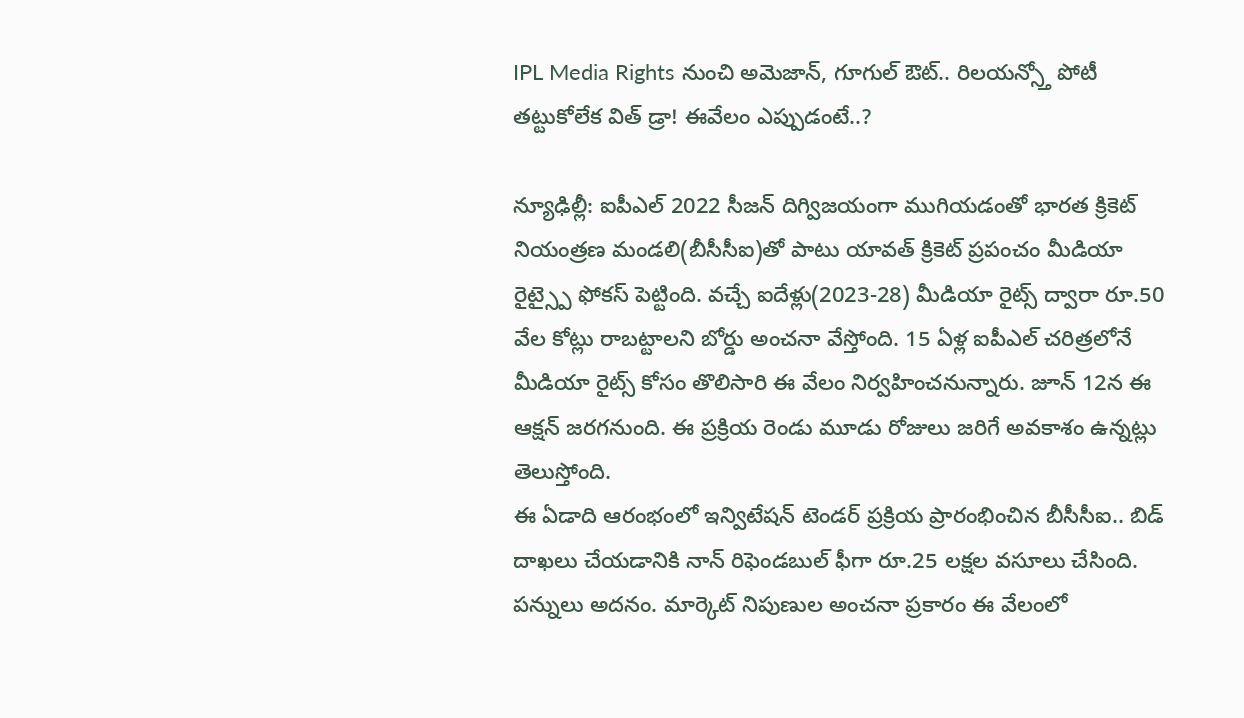IPL Media Rights నుంచి అమెజాన్, గూగుల్ ఔట్.. రిలయన్స్తో పోటీ తట్టుకోలేక విత్ డ్రా! ఈవేలం ఎప్పుడంటే..?

న్యూఢిల్లీ: ఐపీఎల్ 2022 సీజన్ దిగ్విజయంగా ముగియడంతో భారత క్రికెట్ నియంత్రణ మండలి(బీసీసీఐ)తో పాటు యావత్ క్రికెట్ ప్రపంచం మీడియా రైట్స్పై ఫోకస్ పెట్టింది. వచ్చే ఐదేళ్లు(2023-28) మీడియా రైట్స్ ద్వారా రూ.50 వేల కోట్లు రాబట్టాలని బోర్డు అంచనా వేస్తోంది. 15 ఏళ్ల ఐపీఎల్ చరిత్రలోనే మీడియా రైట్స్ కోసం తొలిసారి ఈ వేలం నిర్వహించనున్నారు. జూన్ 12న ఈ ఆక్షన్ జరగనుంది. ఈ ప్రక్రియ రెండు మూడు రోజులు జరిగే అవకాశం ఉన్నట్లు తెలుస్తోంది.
ఈ ఏడాది ఆరంభంలో ఇన్విటేషన్ టెండర్ ప్రక్రియ ప్రారంభించిన బీసీసీఐ.. బిడ్ దాఖలు చేయడానికి నాన్ రిఫెండబుల్ ఫీగా రూ.25 లక్షల వసూలు చేసింది. పన్నులు అదనం. మార్కెట్ నిపుణుల అంచనా ప్రకారం ఈ వేలంలో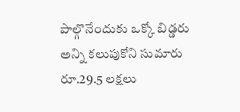పాల్గొనేందుకు ఒక్కో బిడ్డరు అన్ని కలుపుకోని సుమారు రూ.29.5 లక్షలు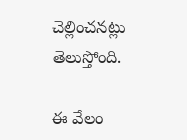చెల్లించనట్లు తెలుస్తోంది.

ఈ వేలం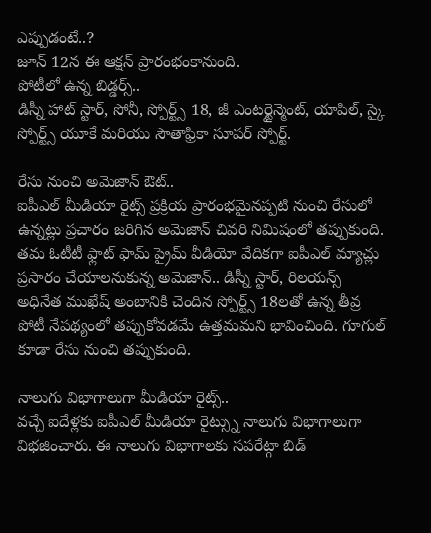ఎప్పుడంటే..?
జూన్ 12న ఈ ఆక్షన్ ప్రారంభంకానుంది.
పోటీలో ఉన్న బిడ్డర్స్..
డిస్నీ హాట్ స్టార్, సోనీ, స్పోర్ట్స్ 18, జీ ఎంటర్టైన్మెంట్, యాపిల్, స్కై స్పోర్ట్స్ యూకే మరియు సౌతాఫ్రికా సూపర్ స్పోర్ట్.

రేసు నుంచి అమెజాన్ ఔట్..
ఐపీఎల్ మీడియా రైట్స్ ప్రక్రియ ప్రారంభమైనప్పటి నుంచి రేసులో ఉన్నట్లు ప్రచారం జరిగిన అమెజాన్ చివరి నిమిషంలో తప్పుకుంది. తమ ఓటీటీ ఫ్లాట్ ఫామ్ ప్రైమ్ వీడియో వేదికగా ఐపీఎల్ మ్యాచ్లు ప్రసారం చేయాలనుకున్న అమెజాన్.. డిస్నీ స్టార్, రిలయన్స్ అధినేత ముఖేష్ అంబానికి చెందిన స్పోర్ట్స్ 18లతో ఉన్న తీవ్ర పోటీ నేపథ్యంలో తప్పుకోవడమే ఉత్తమమని భావించింది. గూగుల్ కూడా రేసు నుంచి తప్పుకుంది.

నాలుగు విభాగాలుగా మీడియా రైట్స్..
వచ్చే ఐదేళ్లకు ఐపీఎల్ మీడియా రైట్స్ను నాలుగు విభాగాలుగా విభజించారు. ఈ నాలుగు విభాగాలకు సపరేట్గా బిడ్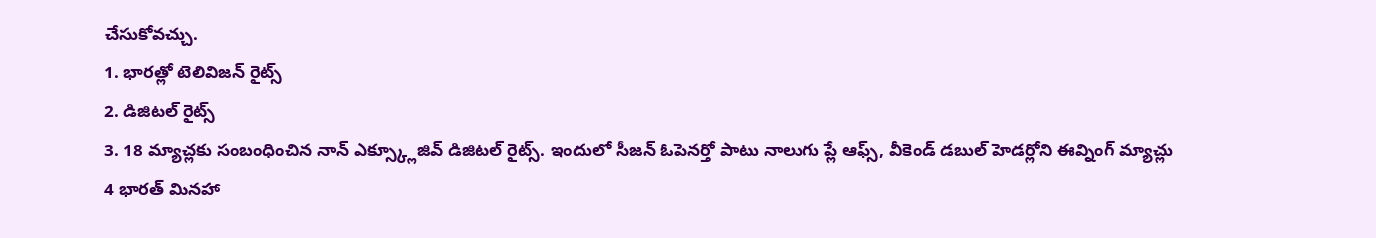చేసుకోవచ్చు.
1. భారత్లో టెలివిజన్ రైట్స్
2. డిజిటల్ రైట్స్
3. 18 మ్యాచ్లకు సంబంధించిన నాన్ ఎక్స్క్లూజివ్ డిజిటల్ రైట్స్. ఇందులో సీజన్ ఓపెనర్తో పాటు నాలుగు ప్లే ఆఫ్స్, వీకెండ్ డబుల్ హెడర్లోని ఈవ్నింగ్ మ్యాచ్లు
4 భారత్ మినహా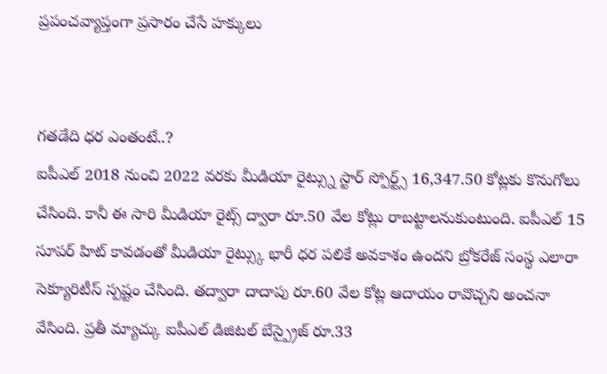ప్రపంచవ్యాప్తంగా ప్రసారం చేసే హక్కులు


గతడేది ధర ఎంతంటే..?
ఐపీఎల్ 2018 నుంచి 2022 వరకు మీడియా రైట్స్ను స్టార్ స్పోర్ట్స్ 16,347.50 కోట్లకు కొనుగోలు చేసింది. కానీ ఈ సారి మీడియా రైట్స్ ద్వారా రూ.50 వేల కోట్లు రాబట్టాలనుకుంటుంది. ఐపీఎల్ 15 సూపర్ హిట్ కావడంతో మీడియా రైట్స్కు భారీ ధర పలికే అవకాశం ఉందని బ్రోకరేజ్ సంస్థ ఎలారా సెక్యూరిటీస్ స్పష్టం చేసింది. తద్వారా దాదాపు రూ.60 వేల కోట్ల ఆదాయం రావొచ్చని అంచనా వేసింది. ప్రతీ మ్యాచ్కు ఐపీఎల్ డిజిటల్ బేస్ప్రైజ్ రూ.33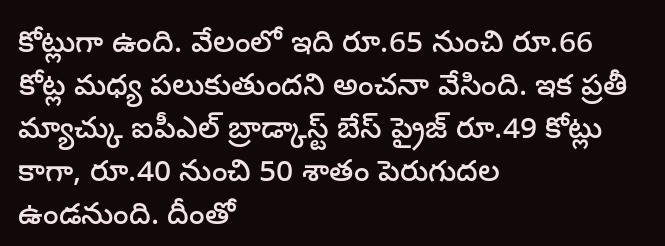కోట్లుగా ఉంది. వేలంలో ఇది రూ.65 నుంచి రూ.66 కోట్ల మధ్య పలుకుతుందని అంచనా వేసింది. ఇక ప్రతీ మ్యాచ్కు ఐపీఎల్ బ్రాడ్కాస్ట్ బేస్ ప్రైజ్ రూ.49 కోట్లు కాగా, రూ.40 నుంచి 50 శాతం పెరుగుదల ఉండనుంది. దీంతో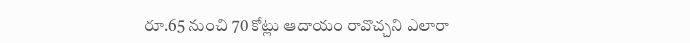రూ.65 నుంచి 70 కోట్లు ఆదాయం రావొచ్చని ఎలారా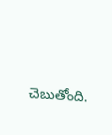చెబుతోంది.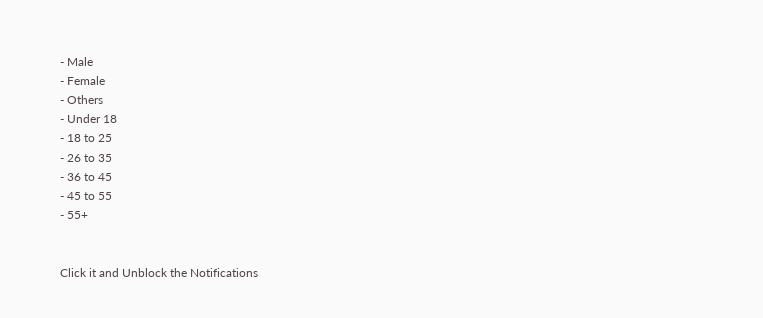- Male
- Female
- Others
- Under 18
- 18 to 25
- 26 to 35
- 36 to 45
- 45 to 55
- 55+


Click it and Unblock the Notifications